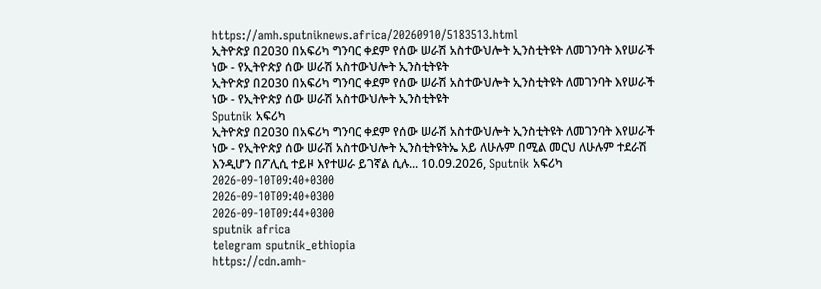https://amh.sputniknews.africa/20260910/5183513.html
ኢትዮጵያ በ2030 በአፍሪካ ግንባር ቀደም የሰው ሠራሽ አስተውህሎት ኢንስቲትዩት ለመገንባት እየሠራች ነው - የኢትዮጵያ ሰው ሠራሽ አስተውህሎት ኢንስቲትዩት
ኢትዮጵያ በ2030 በአፍሪካ ግንባር ቀደም የሰው ሠራሽ አስተውህሎት ኢንስቲትዩት ለመገንባት እየሠራች ነው - የኢትዮጵያ ሰው ሠራሽ አስተውህሎት ኢንስቲትዩት
Sputnik አፍሪካ
ኢትዮጵያ በ2030 በአፍሪካ ግንባር ቀደም የሰው ሠራሽ አስተውህሎት ኢንስቲትዩት ለመገንባት እየሠራች ነው - የኢትዮጵያ ሰው ሠራሽ አስተውህሎት ኢንስቲትዩትኤ አይ ለሁሉም በሚል መርህ ለሁሉም ተደራሽ እንዲሆን በፖሊሲ ተይዞ እየተሠራ ይገኛል ሲሉ... 10.09.2026, Sputnik አፍሪካ
2026-09-10T09:40+0300
2026-09-10T09:40+0300
2026-09-10T09:44+0300
sputnik africa
telegram sputnik_ethiopia
https://cdn.amh-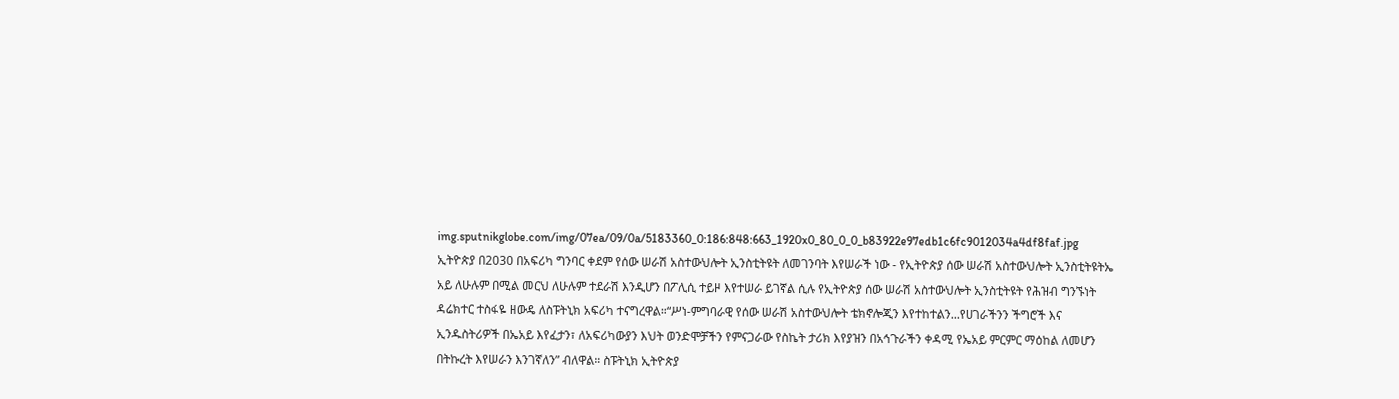img.sputnikglobe.com/img/07ea/09/0a/5183360_0:186:848:663_1920x0_80_0_0_b83922e97edb1c6fc9012034a4df8faf.jpg
ኢትዮጵያ በ2030 በአፍሪካ ግንባር ቀደም የሰው ሠራሽ አስተውህሎት ኢንስቲትዩት ለመገንባት እየሠራች ነው - የኢትዮጵያ ሰው ሠራሽ አስተውህሎት ኢንስቲትዩትኤ አይ ለሁሉም በሚል መርህ ለሁሉም ተደራሽ እንዲሆን በፖሊሲ ተይዞ እየተሠራ ይገኛል ሲሉ የኢትዮጵያ ሰው ሠራሽ አስተውህሎት ኢንስቲትዩት የሕዝብ ግንኙነት ዳሬክተር ተስፋዬ ዘውዴ ለስፑትኒክ አፍሪካ ተናግረዋል።“ሥነ-ምግባራዊ የሰው ሠራሽ አስተውህሎት ቴክኖሎጂን እየተከተልን...የሀገራችንን ችግሮች እና ኢንዱስትሪዎች በኤአይ እየፈታን፣ ለአፍሪካውያን እህት ወንድሞቻችን የምናጋራው የስኬት ታሪክ እየያዝን በአኅጉራችን ቀዳሚ የኤአይ ምርምር ማዕከል ለመሆን በትኩረት እየሠራን እንገኛለን” ብለዋል። ስፑትኒክ ኢትዮጵያ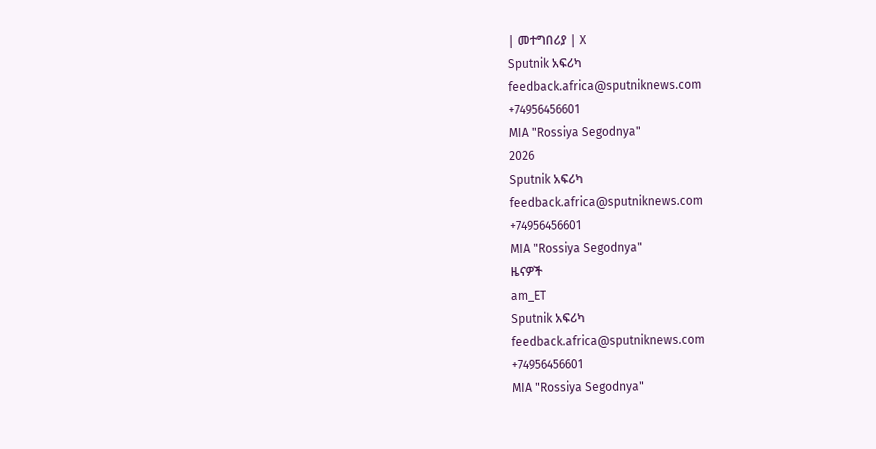| መተግበሪያ | X
Sputnik አፍሪካ
feedback.africa@sputniknews.com
+74956456601
MIA "Rossiya Segodnya"
2026
Sputnik አፍሪካ
feedback.africa@sputniknews.com
+74956456601
MIA "Rossiya Segodnya"
ዜናዎች
am_ET
Sputnik አፍሪካ
feedback.africa@sputniknews.com
+74956456601
MIA "Rossiya Segodnya"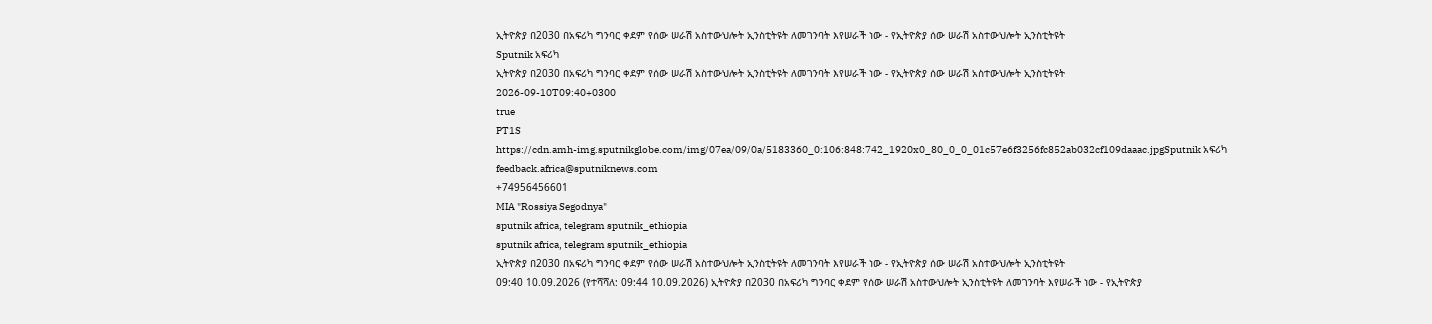ኢትዮጵያ በ2030 በአፍሪካ ግንባር ቀደም የሰው ሠራሽ አስተውህሎት ኢንስቲትዩት ለመገንባት እየሠራች ነው - የኢትዮጵያ ሰው ሠራሽ አስተውህሎት ኢንስቲትዩት
Sputnik አፍሪካ
ኢትዮጵያ በ2030 በአፍሪካ ግንባር ቀደም የሰው ሠራሽ አስተውህሎት ኢንስቲትዩት ለመገንባት እየሠራች ነው - የኢትዮጵያ ሰው ሠራሽ አስተውህሎት ኢንስቲትዩት
2026-09-10T09:40+0300
true
PT1S
https://cdn.amh-img.sputnikglobe.com/img/07ea/09/0a/5183360_0:106:848:742_1920x0_80_0_0_01c57e6f3256fc852ab032cf109daaac.jpgSputnik አፍሪካ
feedback.africa@sputniknews.com
+74956456601
MIA "Rossiya Segodnya"
sputnik africa, telegram sputnik_ethiopia
sputnik africa, telegram sputnik_ethiopia
ኢትዮጵያ በ2030 በአፍሪካ ግንባር ቀደም የሰው ሠራሽ አስተውህሎት ኢንስቲትዩት ለመገንባት እየሠራች ነው - የኢትዮጵያ ሰው ሠራሽ አስተውህሎት ኢንስቲትዩት
09:40 10.09.2026 (የተሻሻለ: 09:44 10.09.2026) ኢትዮጵያ በ2030 በአፍሪካ ግንባር ቀደም የሰው ሠራሽ አስተውህሎት ኢንስቲትዩት ለመገንባት እየሠራች ነው - የኢትዮጵያ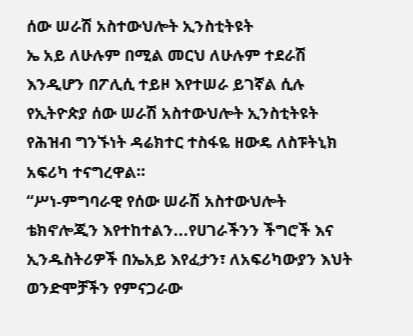ሰው ሠራሽ አስተውህሎት ኢንስቲትዩት
ኤ አይ ለሁሉም በሚል መርህ ለሁሉም ተደራሽ እንዲሆን በፖሊሲ ተይዞ እየተሠራ ይገኛል ሲሉ የኢትዮጵያ ሰው ሠራሽ አስተውህሎት ኢንስቲትዩት የሕዝብ ግንኙነት ዳሬክተር ተስፋዬ ዘውዴ ለስፑትኒክ አፍሪካ ተናግረዋል።
“ሥነ-ምግባራዊ የሰው ሠራሽ አስተውህሎት ቴክኖሎጂን እየተከተልን...የሀገራችንን ችግሮች እና ኢንዱስትሪዎች በኤአይ እየፈታን፣ ለአፍሪካውያን እህት ወንድሞቻችን የምናጋራው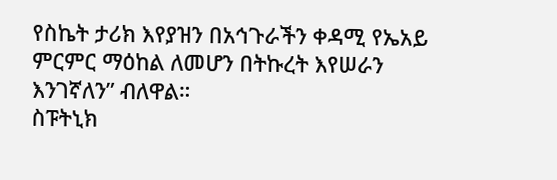የስኬት ታሪክ እየያዝን በአኅጉራችን ቀዳሚ የኤአይ ምርምር ማዕከል ለመሆን በትኩረት እየሠራን እንገኛለን” ብለዋል።
ስፑትኒክ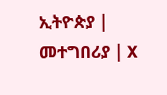ኢትዮጵያ | መተግበሪያ | X